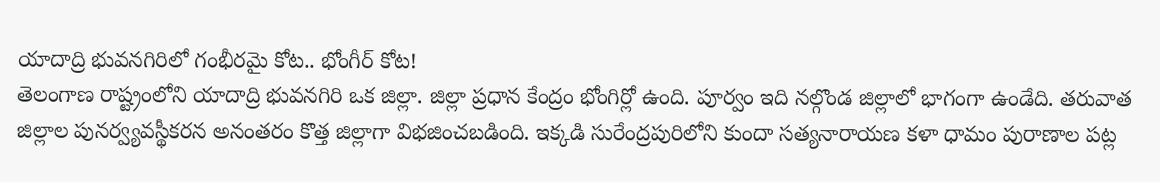యాదాద్రి భువనగిరిలో గంభీరమై కోట.. భోంగీర్ కోట!
తెలంగాణ రాష్ట్రంలోని యాదాద్రి భువనగిరి ఒక జిల్లా. జిల్లా ప్రధాన కేంద్రం భోంగిర్లో ఉంది. పూర్వం ఇది నల్గొండ జిల్లాలో భాగంగా ఉండేది. తరువాత జిల్లాల పునర్వ్యవస్థీకరన అనంతరం కొత్త జిల్లాగా విభజించబడింది. ఇక్కడి సురేంద్రపురిలోని కుందా సత్యనారాయణ కళా ధామం పురాణాల పట్ల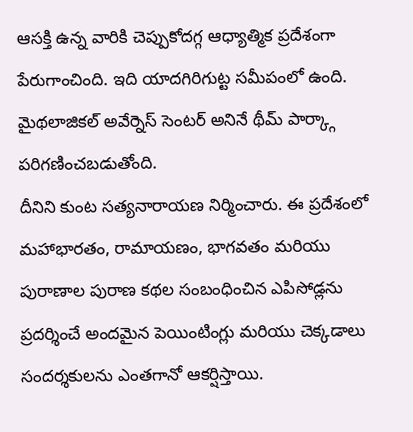ఆసక్తి ఉన్న వారికి చెప్పుకోదగ్గ ఆధ్యాత్మిక ప్రదేశంగా పేరుగాంచింది. ఇది యాదగిరిగుట్ట సమీపంలో ఉంది. మైథలాజికల్ అవేర్నెస్ సెంటర్ అనినే థీమ్ పార్క్గా పరిగణించబడుతోంది.
దీనిని కుంట సత్యనారాయణ నిర్మించారు. ఈ ప్రదేశంలో మహాభారతం, రామాయణం, భాగవతం మరియు పురాణాల పురాణ కథల సంబంధించిన ఎపిసోడ్లను ప్రదర్శించే అందమైన పెయింటింగ్లు మరియు చెక్కడాలు సందర్శకులను ఎంతగానో ఆకర్షిస్తాయి.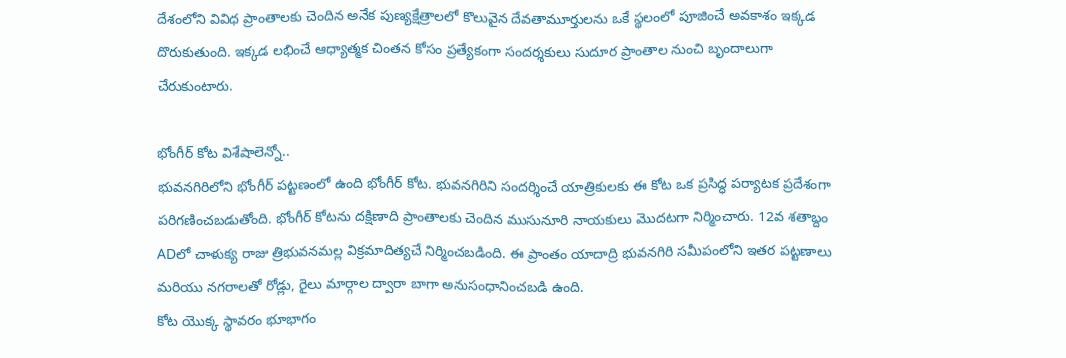దేశంలోని వివిధ ప్రాంతాలకు చెందిన అనేక పుణ్యక్షేత్రాలలో కొలువైన దేవతామూర్తులను ఒకే స్థలంలో పూజించే అవకాశం ఇక్కడ దొరుకుతుంది. ఇక్కడ లభించే ఆధ్యాత్మక చింతన కోసం ప్రత్యేకంగా సందర్శకులు సుదూర ప్రాంతాల నుంచి బృందాలుగా చేరుకుంటారు.

భోంగీర్ కోట విశేషాలెన్నో..
భువనగిరిలోని భోంగీర్ పట్టణంలో ఉంది భోంగీర్ కోట. భువనగిరిని సందర్శించే యాత్రికులకు ఈ కోట ఒక ప్రసిద్ధ పర్యాటక ప్రదేశంగా పరిగణించబడుతోంది. భోంగీర్ కోటను దక్షిణాది ప్రాంతాలకు చెందిన ముసునూరి నాయకులు మొదటగా నిర్మించారు. 12వ శతాబ్దం ADలో చాళుక్య రాజు త్రిభువనమల్ల విక్రమాదిత్యచే నిర్మించబడింది. ఈ ప్రాంతం యాదాద్రి భువనగిరి సమీపంలోని ఇతర పట్టణాలు మరియు నగరాలతో రోడ్లు, రైలు మార్గాల ద్వారా బాగా అనుసంధానించబడి ఉంది.
కోట యొక్క స్థావరం భూభాగం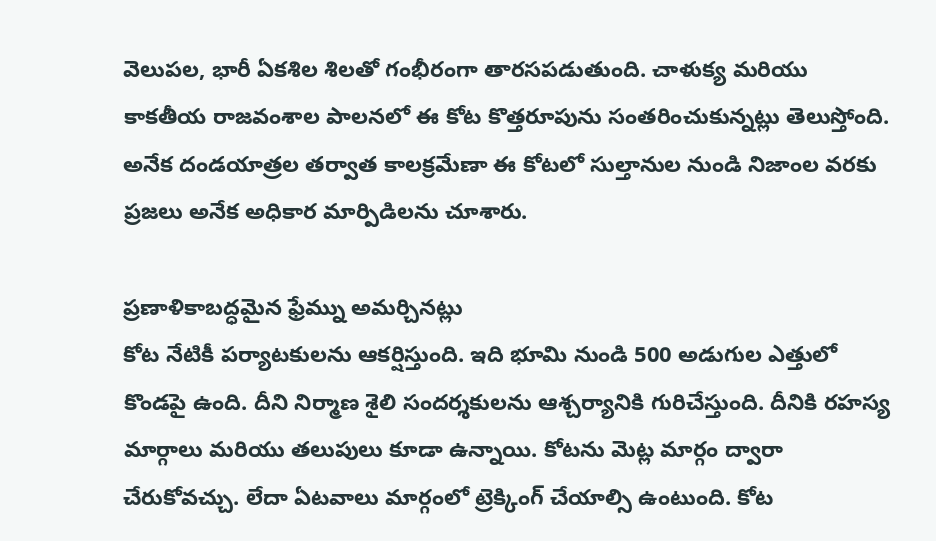వెలుపల, భారీ ఏకశిల శిలతో గంభీరంగా తారసపడుతుంది. చాళుక్య మరియు కాకతీయ రాజవంశాల పాలనలో ఈ కోట కొత్తరూపును సంతరించుకున్నట్లు తెలుస్తోంది. అనేక దండయాత్రల తర్వాత కాలక్రమేణా ఈ కోటలో సుల్తానుల నుండి నిజాంల వరకు ప్రజలు అనేక అధికార మార్పిడిలను చూశారు.

ప్రణాళికాబద్ధమైన ఫ్రేమ్ను అమర్చినట్లు
కోట నేటికీ పర్యాటకులను ఆకర్షిస్తుంది. ఇది భూమి నుండి 500 అడుగుల ఎత్తులో కొండపై ఉంది. దీని నిర్మాణ శైలి సందర్శకులను ఆశ్చర్యానికి గురిచేస్తుంది. దీనికి రహస్య మార్గాలు మరియు తలుపులు కూడా ఉన్నాయి. కోటను మెట్ల మార్గం ద్వారా చేరుకోవచ్చు. లేదా ఏటవాలు మార్గంలో ట్రెక్కింగ్ చేయాల్సి ఉంటుంది. కోట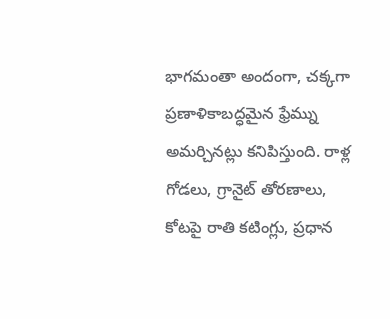భాగమంతా అందంగా, చక్కగా ప్రణాళికాబద్ధమైన ఫ్రేమ్ను అమర్చినట్లు కనిపిస్తుంది. రాళ్ల గోడలు, గ్రానైట్ తోరణాలు, కోటపై రాతి కటింగ్లు, ప్రధాన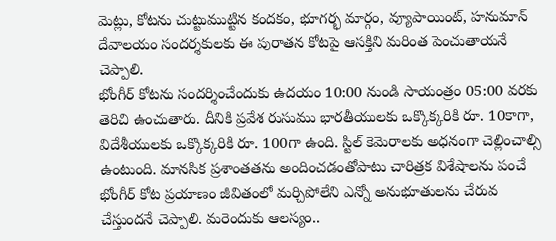మెట్లు, కోటను చుట్టుముట్టిన కందకం, భూగర్భ మార్గం, వ్యూపాయింట్, హనుమాన్ దేవాలయం సందర్శకులకు ఈ పురాతన కోటపై ఆసక్తిని మరింత పెంచుతాయనే చెప్పాలి.
భోంగీర్ కోటను సందర్శించేందుకు ఉదయం 10:00 నుండి సాయంత్రం 05:00 వరకు తెరిచి ఉంచుతారు. దీనికి ప్రవేశ రుసుము భారతీయులకు ఒక్కొక్కరికి రూ. 10కాగా, విదేశీయులకు ఒక్కొక్కరికి రూ. 100గా ఉంది. స్టిల్ కెమెరాలకు అధనంగా చెల్లించాల్సి ఉంటుంది. మానసిక ప్రశాంతతను అందించడంతోపాటు చారిత్రక విశేషాలను పంచే భోంగీర్ కోట ప్రయాణం జీవితంలో మర్చిపోలేని ఎన్నో అనుభూతులను చేరువ చేస్తుందనే చెప్పాలి. మరెందుకు ఆలస్యం..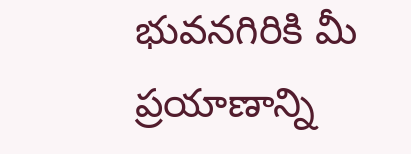భువనగిరికి మీ ప్రయాణాన్ని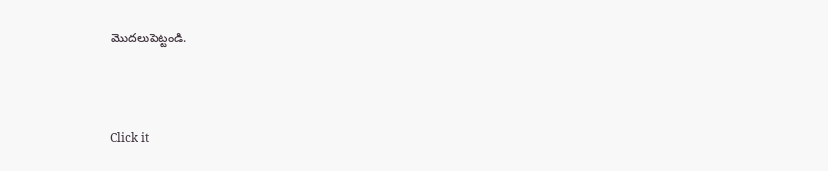మొదలుపెట్టండి.



Click it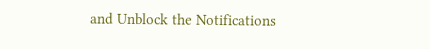and Unblock the Notifications